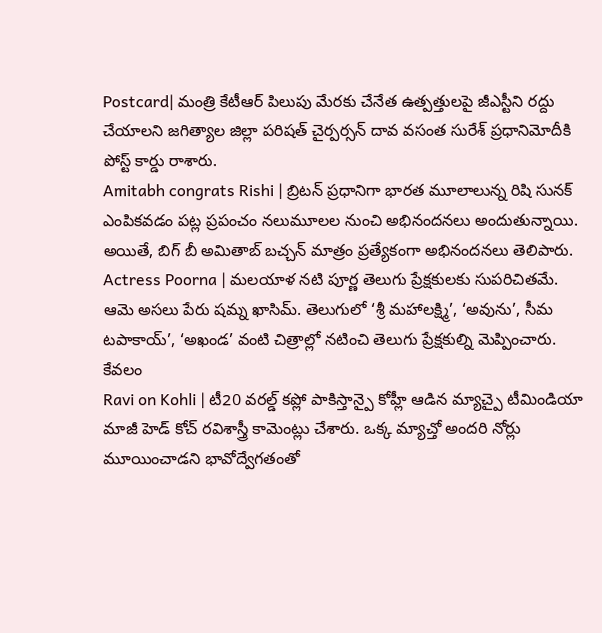Postcard| మంత్రి కేటీఆర్ పిలుపు మేరకు చేనేత ఉత్పత్తులపై జీఎస్టీని రద్దు చేయాలని జగిత్యాల జిల్లా పరిషత్ చైర్పర్సన్ దావ వసంత సురేశ్ ప్రధానిమోదీకి పోస్ట్ కార్డు రాశారు.
Amitabh congrats Rishi | బ్రిటన్ ప్రధానిగా భారత మూలాలున్న రిషి సునక్ ఎంపికవడం పట్ల ప్రపంచం నలుమూలల నుంచి అభినందనలు అందుతున్నాయి. అయితే, బిగ్ బీ అమితాబ్ బచ్చన్ మాత్రం ప్రత్యేకంగా అభినందనలు తెలిపారు.
Actress Poorna | మలయాళ నటి పూర్ణ తెలుగు ప్రేక్షకులకు సుపరిచితమే. ఆమె అసలు పేరు షమ్న ఖాసిమ్. తెలుగులో ‘శ్రీ మహాలక్ష్మి’, ‘అవును’, సీమ టపాకాయ్’, ‘అఖండ’ వంటి చిత్రాల్లో నటించి తెలుగు ప్రేక్షకుల్ని మెప్పించారు. కేవలం
Ravi on Kohli | టీ20 వరల్డ్ కప్లో పాకిస్తాన్పై కోహ్లీ ఆడిన మ్యాచ్పై టీమిండియా మాజీ హెడ్ కోచ్ రవిశాస్త్రీ కామెంట్లు చేశారు. ఒక్క మ్యాచ్తో అందరి నోర్లు మూయించాడని భావోద్వేగతంతో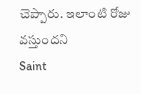చెప్పారు. ఇలాంటి రోజు వస్తుందని
Saint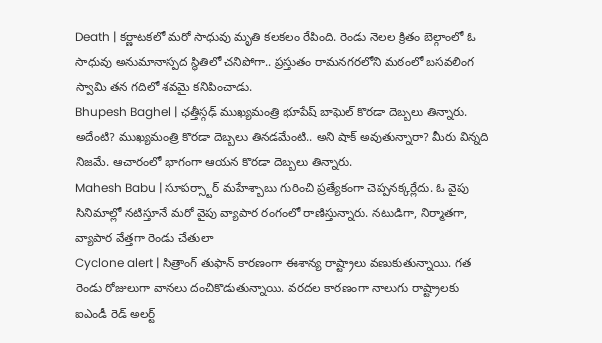Death | కర్ణాటకలో మరో సాధువు మృతి కలకలం రేపింది. రెండు నెలల క్రితం బెల్గాంలో ఓ సాధువు అనుమానాస్పద స్థితిలో చనిపోగా.. ప్రస్తుతం రామనగరలోని మఠంలో బసవలింగ స్వామి తన గదిలో శవమై కనిపించాడు.
Bhupesh Baghel | ఛత్తీస్గఢ్ ముఖ్యమంత్రి భూపేష్ బాఘెల్ కొరడా దెబ్బలు తిన్నారు. అదేంటి? ముఖ్యమంత్రి కొరడా దెబ్బలు తినడమేంటి.. అని షాక్ అవుతున్నారా? మీరు విన్నది నిజమే. ఆచారంలో భాగంగా ఆయన కొరడా దెబ్బలు తిన్నారు.
Mahesh Babu | సూపర్స్టార్ మహేశ్బాబు గురించి ప్రత్యేకంగా చెప్పనక్కర్లేదు. ఓ వైపు సినిమాల్లో నటిస్తూనే మరో వైపు వ్యాపార రంగంలో రాణిస్తున్నారు. నటుడిగా, నిర్మాతగా, వ్యాపార వేత్తగా రెండు చేతులా
Cyclone alert | సిత్రాంగ్ తుఫాన్ కారణంగా ఈశాన్య రాష్ట్రాలు వణుకుతున్నాయి. గత రెండు రోజులుగా వానలు దంచికొడుతున్నాయి. వరదల కారణంగా నాలుగు రాష్ట్రాలకు ఐఎండీ రెడ్ అలర్ట్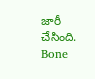జారీ చేసింది.
Bone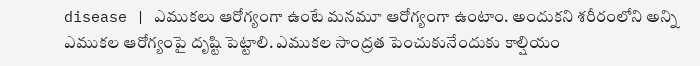disease | ఎముకలు ఆరోగ్యంగా ఉంటే మనమూ ఆరోగ్యంగా ఉంటాం. అందుకని శరీరంలోని అన్ని ఎముకల ఆరోగ్యంపై దృష్టి పెట్టాలి. ఎముకల సాంద్రత పెంచుకునేందుకు కాల్షియం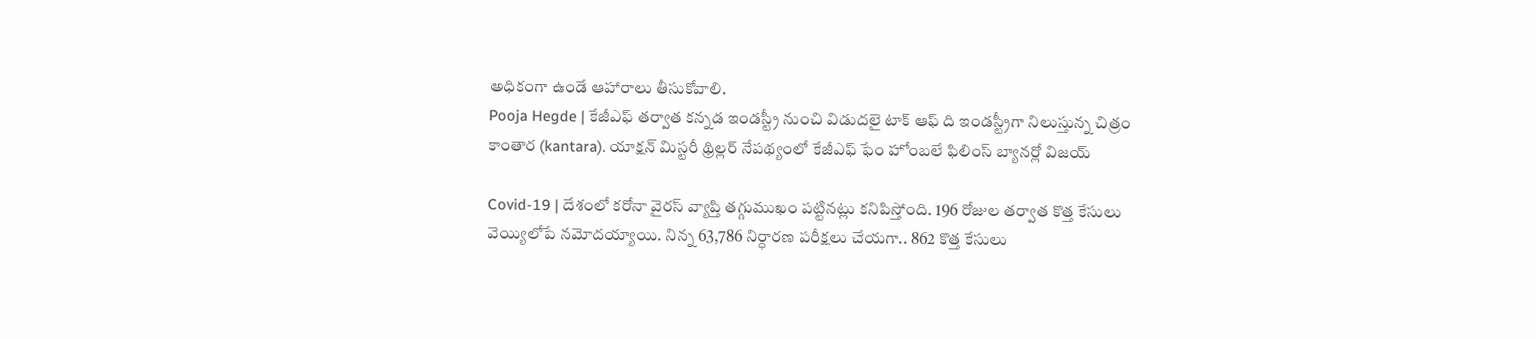అధికంగా ఉండే ఆహారాలు తీసుకోవాలి.
Pooja Hegde | కేజీఎఫ్ తర్వాత కన్నడ ఇండస్ట్రీ నుంచి విడుదలై టాక్ ఆఫ్ ది ఇండస్ట్రీగా నిలుస్తున్న చిత్రం
కాంతార (kantara). యాక్షన్ మిస్టరీ థ్రిల్లర్ నేపథ్యంలో కేజీఎఫ్ ఫేం హోంబలే ఫిలింస్ బ్యానర్లో విజయ్

Covid-19 | దేశంలో కరోనా వైరస్ వ్యాప్తి తగ్గుముఖం పట్టినట్లు కనిపిస్తోంది. 196 రోజుల తర్వాత కొత్త కేసులు
వెయ్యిలోపే నమోదయ్యాయి. నిన్న 63,786 నిర్ధారణ పరీక్షలు చేయగా.. 862 కొత్త కేసులు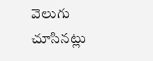వెలుగు చూసినట్లు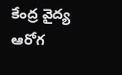కేంద్ర వైద్య ఆరోగ